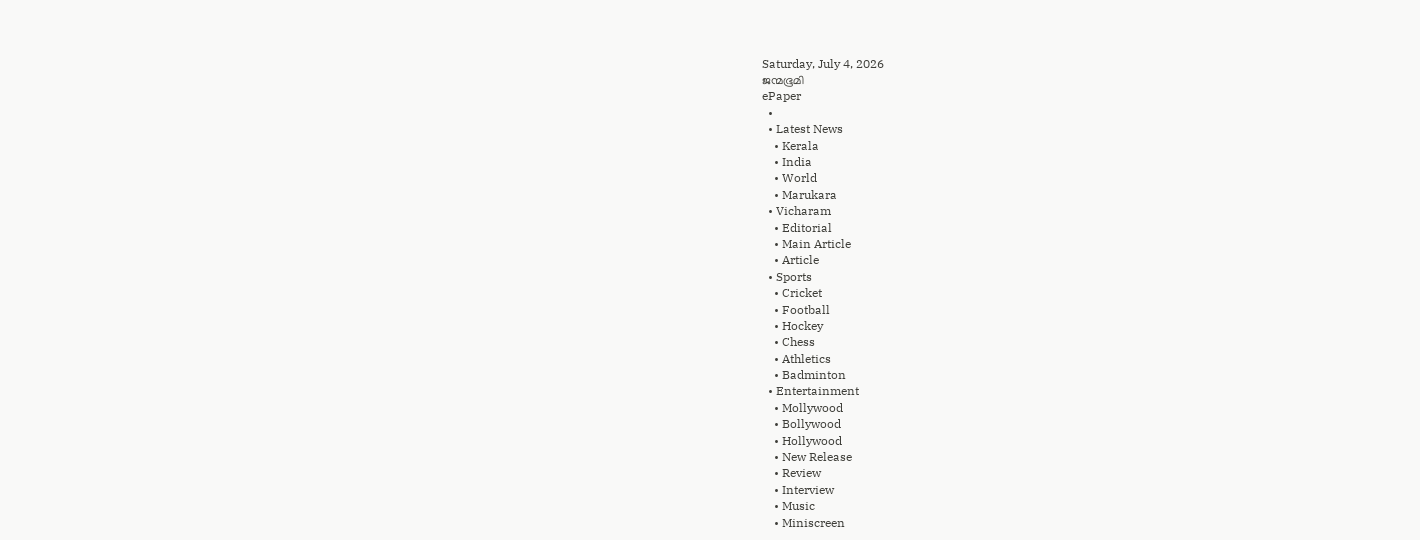Saturday, July 4, 2026
ജന്മഭൂമി
ePaper
  •
  • Latest News
    • Kerala
    • India
    • World
    • Marukara
  • Vicharam
    • Editorial
    • Main Article
    • Article
  • Sports
    • Cricket
    • Football
    • Hockey
    • Chess
    • Athletics
    • Badminton
  • Entertainment
    • Mollywood
    • Bollywood
    • Hollywood
    • New Release
    • Review
    • Interview
    • Music
    • Miniscreen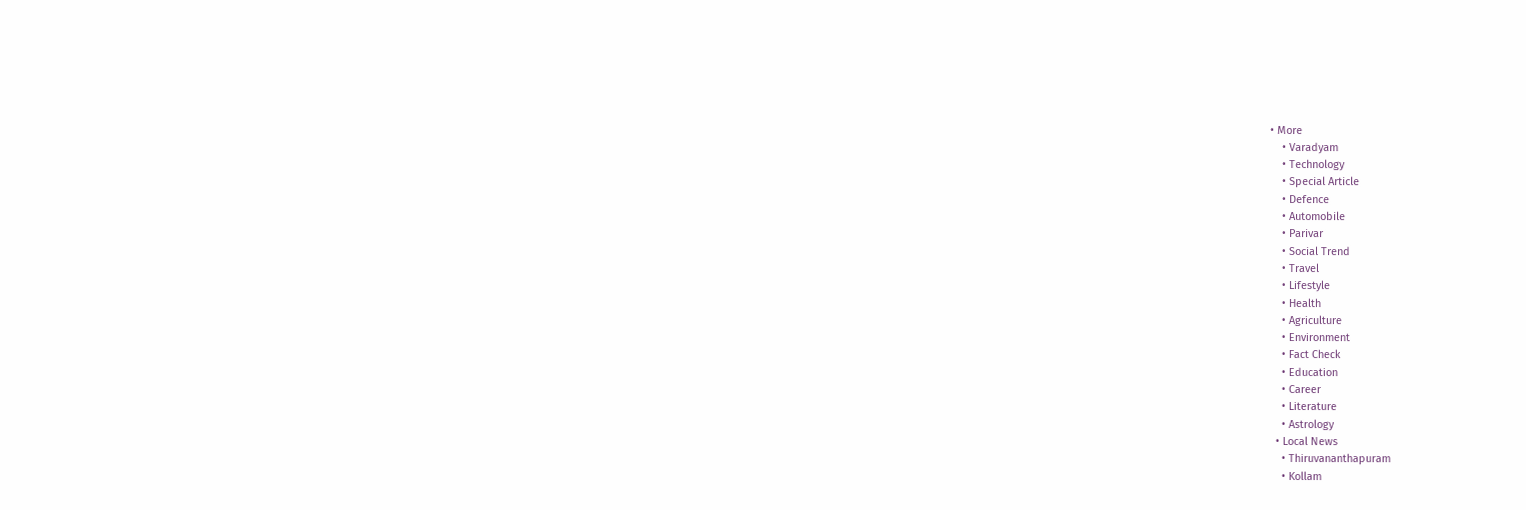• More
    • Varadyam
    • Technology
    • Special Article
    • Defence
    • Automobile
    • Parivar
    • Social Trend
    • Travel
    • Lifestyle
    • Health
    • Agriculture
    • Environment
    • Fact Check
    • Education
    • Career
    • Literature
    • Astrology
  • Local News
    • Thiruvananthapuram
    • Kollam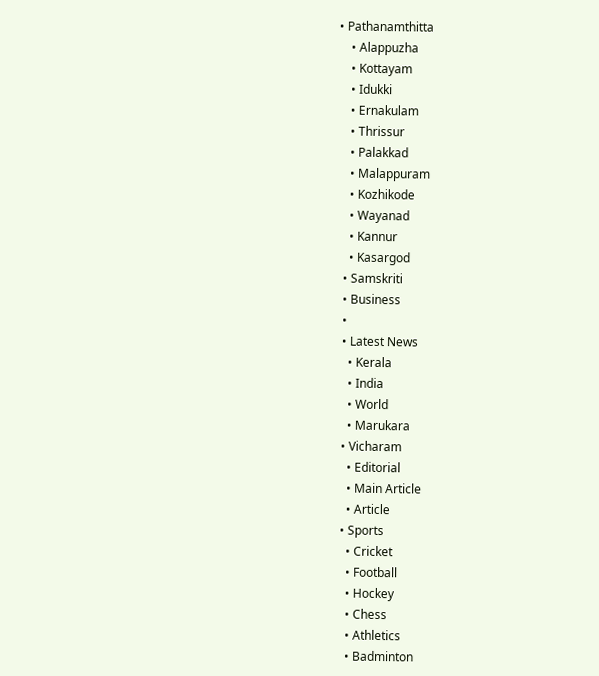• Pathanamthitta
    • Alappuzha
    • Kottayam
    • Idukki
    • Ernakulam
    • Thrissur
    • Palakkad
    • Malappuram
    • Kozhikode
    • Wayanad
    • Kannur
    • Kasargod
  • Samskriti
  • Business
  •
  • Latest News
    • Kerala
    • India
    • World
    • Marukara
  • Vicharam
    • Editorial
    • Main Article
    • Article
  • Sports
    • Cricket
    • Football
    • Hockey
    • Chess
    • Athletics
    • Badminton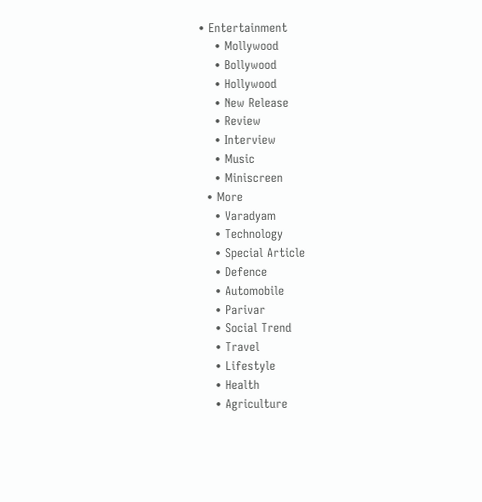• Entertainment
    • Mollywood
    • Bollywood
    • Hollywood
    • New Release
    • Review
    • Interview
    • Music
    • Miniscreen
  • More
    • Varadyam
    • Technology
    • Special Article
    • Defence
    • Automobile
    • Parivar
    • Social Trend
    • Travel
    • Lifestyle
    • Health
    • Agriculture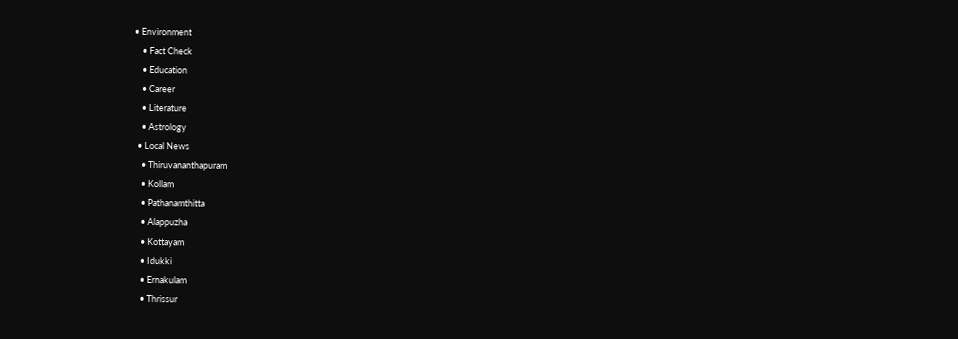• Environment
    • Fact Check
    • Education
    • Career
    • Literature
    • Astrology
  • Local News
    • Thiruvananthapuram
    • Kollam
    • Pathanamthitta
    • Alappuzha
    • Kottayam
    • Idukki
    • Ernakulam
    • Thrissur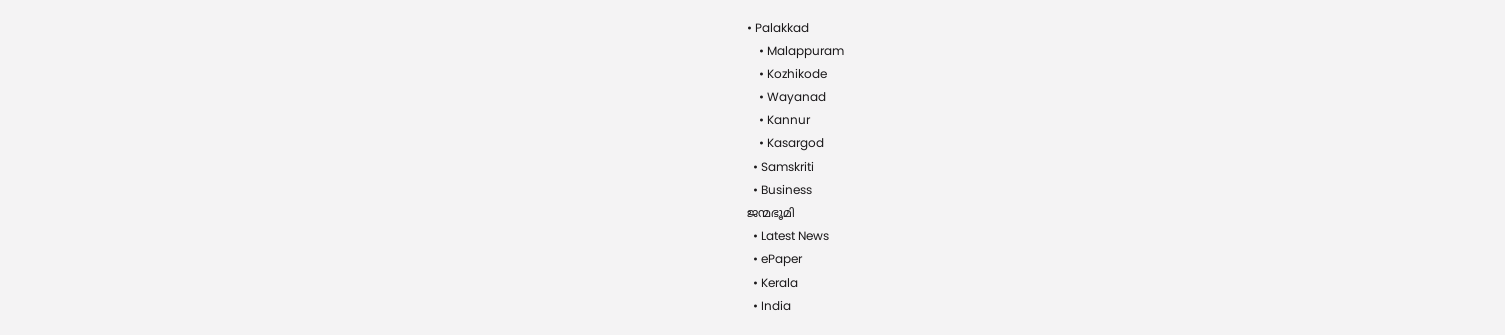• Palakkad
    • Malappuram
    • Kozhikode
    • Wayanad
    • Kannur
    • Kasargod
  • Samskriti
  • Business
ജന്മഭൂമി
  • Latest News
  • ePaper
  • Kerala
  • India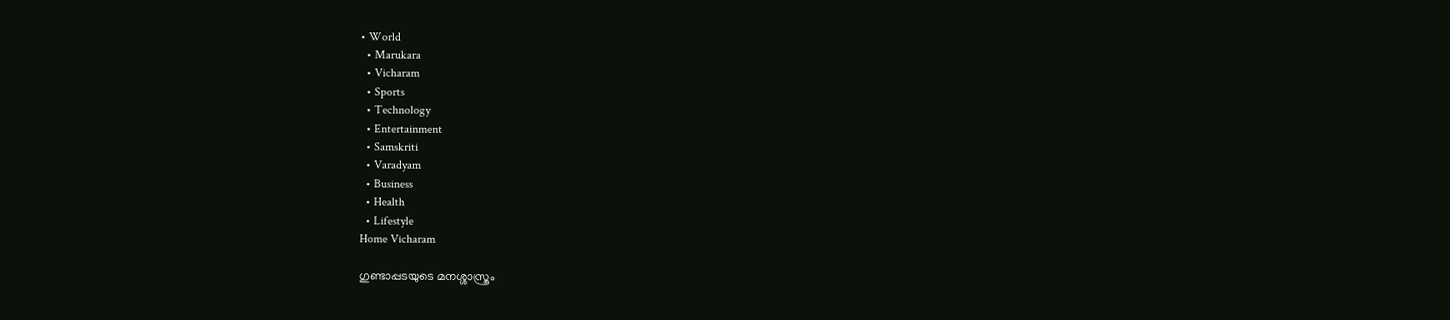• World
  • Marukara
  • Vicharam
  • Sports
  • Technology
  • Entertainment
  • Samskriti
  • Varadyam
  • Business
  • Health
  • Lifestyle
Home Vicharam

ഗുണ്ടാപ്പടയുടെ മനശ്ശാസ്ത്രം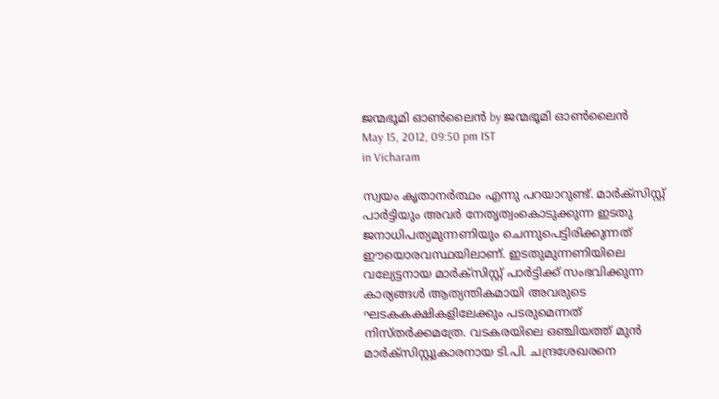ജന്മഭൂമി ഓണ്‍ലൈന്‍ by ജന്മഭൂമി ഓണ്‍ലൈന്‍
May 15, 2012, 09:50 pm IST
in Vicharam

സ്വയം കൃതാനര്‍ത്ഥം എന്നു പറയാറുണ്ട്‌. മാര്‍ക്സിസ്റ്റ്‌ പാര്‍ട്ടിയും അവര്‍ നേതൃത്വംകൊടുക്കുന്ന ഇടതു ജനാധിപത്യമുന്നണിയും ചെന്നുപെട്ടിരിക്കുന്നത്‌ ഈയൊരവസ്ഥയിലാണ്‌. ഇടതുമുന്നണിയിലെ വല്യേട്ടനായ മാര്‍ക്സിസ്റ്റ്‌ പാര്‍ട്ടിക്ക്‌ സംഭവിക്കുന്ന കാര്യങ്ങള്‍ ആത്യന്തികമായി അവരുടെ ഘടകകക്ഷികളിലേക്കും പടരുമെന്നത്‌ നിസ്തര്‍ക്കമത്രേ. വടകരയിലെ ഒഞ്ചിയത്ത്‌ മുന്‍ മാര്‍ക്സിസ്റ്റുകാരനായ ടി.പി. ചന്ദ്രശേഖരനെ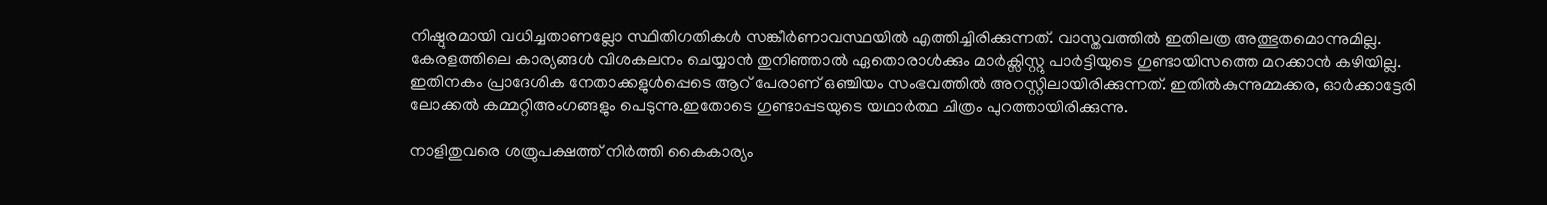നിഷ്ഠുരമായി വധിച്ചതാണല്ലോ സ്ഥിതിഗതികള്‍ സങ്കീര്‍ണാവസ്ഥയില്‍ എത്തിച്ചിരിക്കുന്നത്‌. വാസ്തവത്തില്‍ ഇതിലത്ര അത്ഭുതമൊന്നുമില്ല. കേരളത്തിലെ കാര്യങ്ങള്‍ വിശകലനം ചെയ്യാന്‍ തുനിഞ്ഞാല്‍ ഏതൊരാള്‍ക്കും മാര്‍ക്സിസ്റ്റു പാര്‍ട്ടിയുടെ ഗുണ്ടായിസത്തെ മറക്കാന്‍ കഴിയില്ല. ഇതിനകം പ്രാദേശിക നേതാക്കളുള്‍പ്പെടെ ആറ്‌ പേരാണ്‌ ഒഞ്ചിയം സംഭവത്തില്‍ അറസ്റ്റിലായിരിക്കുന്നത്‌. ഇതില്‍കുന്നുമ്മക്കര, ഓര്‍ക്കാട്ടേരി ലോക്കല്‍ കമ്മറ്റിഅംഗങ്ങളും പെടുന്നു.ഇതോടെ ഗുണ്ടാപ്പടയുടെ യഥാര്‍ത്ഥ ചിത്രം പുറത്തായിരിക്കുന്നു.

നാളിതുവരെ ശത്രുപക്ഷത്ത്‌ നിര്‍ത്തി കൈകാര്യം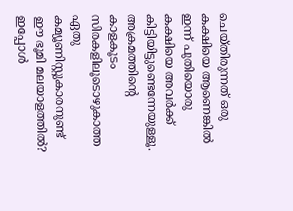ചെയ്തിരുന്നത്‌ ഒരു കക്ഷിയെ ആണെങ്കില്‍ ഇന്ന്‌ പുതിയൊരു കക്ഷിയെ അവര്‍ക്ക്‌ കിട്ടിയിട്ടുണ്ടെന്നേയുള്ളൂ. അക്രമത്തിന്റെ കാളകൂടം സിരകളിലൂടൊഴുകാത്ത ഏതു കമ്യൂണിസ്റ്റുകാരനുണ്ട്‌ ഈ ഭൂമി മലയാളത്തില്‍? ഇപ്പോള്‍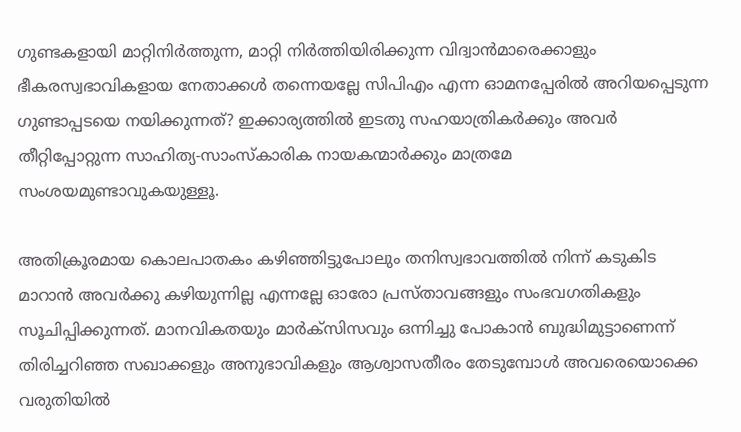ഗുണ്ടകളായി മാറ്റിനിര്‍ത്തുന്ന, മാറ്റി നിര്‍ത്തിയിരിക്കുന്ന വിദ്വാന്‍മാരെക്കാളും ഭീകരസ്വഭാവികളായ നേതാക്കള്‍ തന്നെയല്ലേ സിപിഎം എന്ന ഓമനപ്പേരില്‍ അറിയപ്പെടുന്ന ഗുണ്ടാപ്പടയെ നയിക്കുന്നത്‌? ഇക്കാര്യത്തില്‍ ഇടതു സഹയാത്രികര്‍ക്കും അവര്‍ തീറ്റിപ്പോറ്റുന്ന സാഹിത്യ-സാംസ്കാരിക നായകന്മാര്‍ക്കും മാത്രമേ സംശയമുണ്ടാവുകയുള്ളൂ.

അതിക്രൂരമായ കൊലപാതകം കഴിഞ്ഞിട്ടുപോലും തനിസ്വഭാവത്തില്‍ നിന്ന്‌ കടുകിട മാറാന്‍ അവര്‍ക്കു കഴിയുന്നില്ല എന്നല്ലേ ഓരോ പ്രസ്താവങ്ങളും സംഭവഗതികളും സൂചിപ്പിക്കുന്നത്‌. മാനവികതയും മാര്‍ക്സിസവും ഒന്നിച്ചു പോകാന്‍ ബുദ്ധിമുട്ടാണെന്ന്‌ തിരിച്ചറിഞ്ഞ സഖാക്കളും അനുഭാവികളും ആശ്വാസതീരം തേടുമ്പോള്‍ അവരെയൊക്കെ വരുതിയില്‍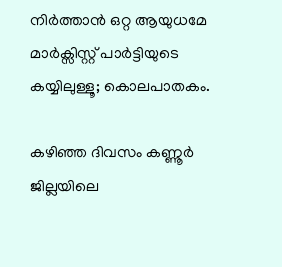നിര്‍ത്താന്‍ ഒറ്റ ആയുധമേ മാര്‍ക്സിസ്റ്റ്‌ പാര്‍ട്ടിയുടെ കയ്യിലുള്ളൂ; കൊലപാതകം.

കഴിഞ്ഞ ദിവസം കണ്ണൂര്‍ ജില്ലയിലെ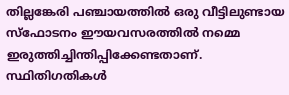തില്ലങ്കേരി പഞ്ചായത്തില്‍ ഒരു വീട്ടിലുണ്ടായ സ്ഫോടനം ഈയവസരത്തില്‍ നമ്മെ ഇരുത്തിച്ചിന്തിപ്പിക്കേണ്ടതാണ്‌. സ്ഥിതിഗതികള്‍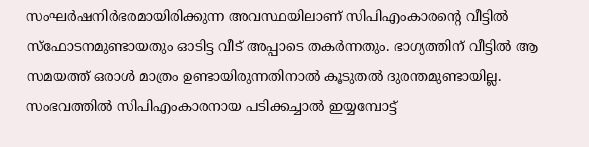സംഘര്‍ഷനിര്‍ഭരമായിരിക്കുന്ന അവസ്ഥയിലാണ്‌ സിപിഎംകാരന്റെ വീട്ടില്‍ സ്ഫോടനമുണ്ടായതും ഓടിട്ട വീട്‌ അപ്പാടെ തകര്‍ന്നതും. ഭാഗ്യത്തിന്‌ വീട്ടില്‍ ആ സമയത്ത്‌ ഒരാള്‍ മാത്രം ഉണ്ടായിരുന്നതിനാല്‍ കൂടുതല്‍ ദുരന്തമുണ്ടായില്ല. സംഭവത്തില്‍ സിപിഎംകാരനായ പടിക്കച്ചാല്‍ ഇയ്യമ്പോട്ട്‌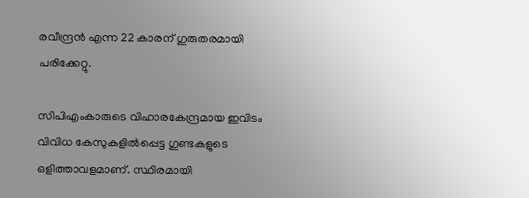രവീന്ദ്രന്‍ എന്ന 22 കാരന്‌ ഗുരുതരമായി പരിക്കേറ്റു.

സിപിഎംകാരുടെ വിഹാരകേന്ദ്രമായ ഇവിടം വിവിധ കേസുകളില്‍പ്പെട്ട ഗുണ്ടകളുടെ ഒളിത്താവളമാണ്‌. സ്ഥിരമായി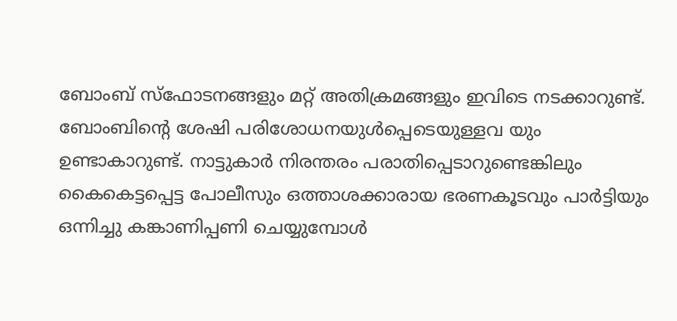ബോംബ്‌ സ്ഫോടനങ്ങളും മറ്റ്‌ അതിക്രമങ്ങളും ഇവിടെ നടക്കാറുണ്ട്‌. ബോംബിന്റെ ശേഷി പരിശോധനയുള്‍പ്പെടെയുള്ളവ യും ഉണ്ടാകാറുണ്ട്‌. നാട്ടുകാര്‍ നിരന്തരം പരാതിപ്പെടാറുണ്ടെങ്കിലും കൈകെട്ടപ്പെട്ട പോലീസും ഒത്താശക്കാരായ ഭരണകൂടവും പാര്‍ട്ടിയും ഒന്നിച്ചു കങ്കാണിപ്പണി ചെയ്യുമ്പോള്‍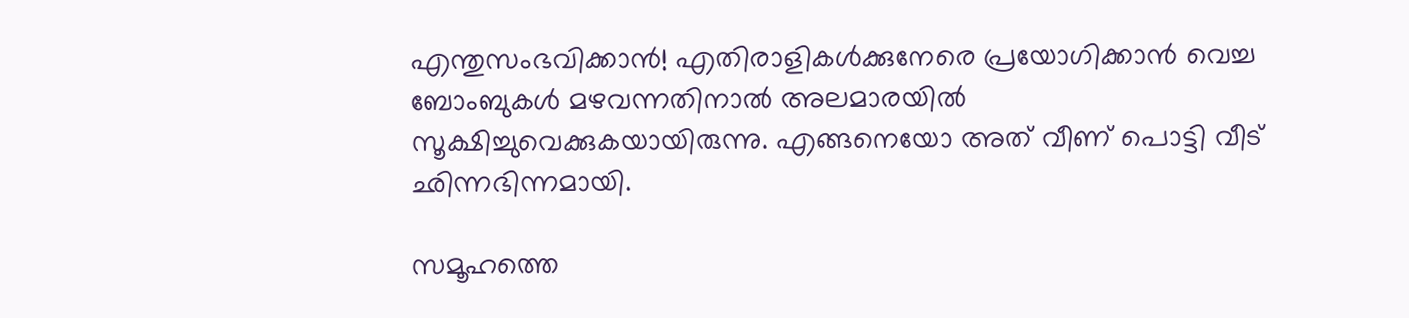എന്തുസംഭവിക്കാന്‍! എതിരാളികള്‍ക്കുനേരെ പ്രയോഗിക്കാന്‍ വെച്ച ബോംബുകള്‍ മഴവന്നതിനാല്‍ അലമാരയില്‍ സൂക്ഷിച്ചുവെക്കുകയായിരുന്നു. എങ്ങനെയോ അത്‌ വീണ്‌ പൊട്ടി വീട്‌ ഛിന്നഭിന്നമായി.

സമൂഹത്തെ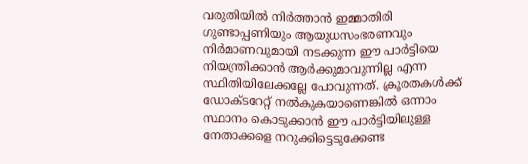വരുതിയില്‍ നിര്‍ത്താന്‍ ഇമ്മാതിരി ഗുണ്ടാപ്പണിയും ആയുധസംഭരണവും നിര്‍മാണവുമായി നടക്കുന്ന ഈ പാര്‍ട്ടിയെ നിയന്ത്രിക്കാന്‍ ആര്‍ക്കുമാവുന്നില്ല എന്ന സ്ഥിതിയിലേക്കല്ലേ പോവുന്നത്‌. ക്രൂരതകള്‍ക്ക്‌ ഡോക്ടറേറ്റ്‌ നല്‍കുകയാണെങ്കില്‍ ഒന്നാം സ്ഥാനം കൊടുക്കാന്‍ ഈ പാര്‍ട്ടിയിലുള്ള നേതാക്കളെ നറുക്കിട്ടെടുക്കേണ്ട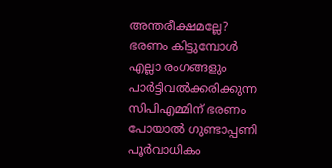അന്തരീക്ഷമല്ലേ? ഭരണം കിട്ടുമ്പോള്‍ എല്ലാ രംഗങ്ങളും പാര്‍ട്ടിവല്‍ക്കരിക്കുന്ന സിപിഎമ്മിന്‌ ഭരണം പോയാല്‍ ഗുണ്ടാപ്പണി പൂര്‍വാധികം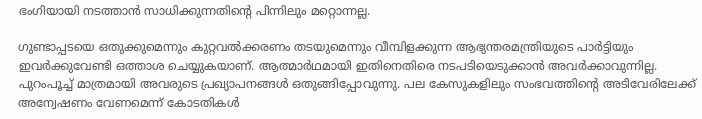ഭംഗിയായി നടത്താന്‍ സാധിക്കുന്നതിന്റെ പിന്നിലും മറ്റൊന്നല്ല.

ഗുണ്ടാപ്പടയെ ഒതുക്കുമെന്നും കുറ്റവല്‍ക്കരണം തടയുമെന്നും വീമ്പിളക്കുന്ന ആഭ്യന്തരമന്ത്രിയുടെ പാര്‍ട്ടിയും ഇവര്‍ക്കുവേണ്ടി ഒത്താശ ചെയ്യുകയാണ്‌. ആത്മാര്‍ഥമായി ഇതിനെതിരെ നടപടിയെടുക്കാന്‍ അവര്‍ക്കാവുന്നില്ല. പുറംപൂച്ച്‌ മാത്രമായി അവരുടെ പ്രഖ്യാപനങ്ങള്‍ ഒതുങ്ങിപ്പോവുന്നു. പല കേസുകളിലും സംഭവത്തിന്റെ അടിവേരിലേക്ക്‌ അന്വേഷണം വേണമെന്ന്‌ കോടതികള്‍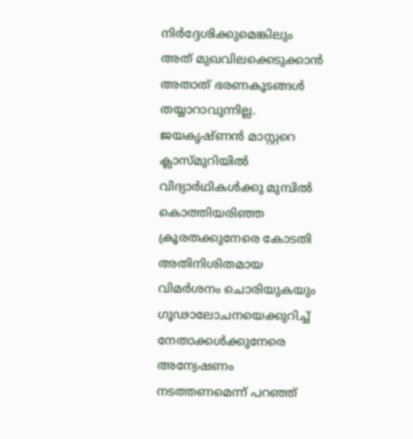നിര്‍ദ്ദേശിക്കുമെങ്കിലും അത്‌ മുഖവിലക്കെടുക്കാന്‍ അതാത്‌ ഭരണകൂടങ്ങള്‍ തയ്യാറാവുന്നില്ല. ജയകൃഷ്ണന്‍ മാസ്റ്ററെ ക്ലാസ്മുറിയില്‍ വിദ്യാര്‍ഥികള്‍ക്കു മുമ്പില്‍ കൊത്തിയരിഞ്ഞ ക്രൂരതക്കുനേരെ കോടതി അതിനിശിതമായ വിമര്‍ശനം ചൊരിയുകയും ഗൂഢാലോചനയെക്കുറിച്ച്‌ നേതാക്കള്‍ക്കുനേരെ അന്വേഷണം നടത്തണമെന്ന്‌ പറഞ്ഞ്‌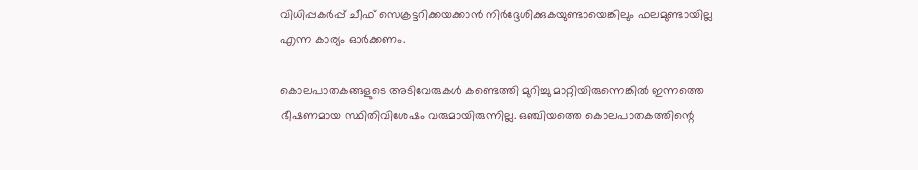വിധിപ്പകര്‍പ്പ്‌ ചീഫ്‌ സെക്രട്ടറിക്കയക്കാന്‍ നിര്‍ദ്ദേശിക്കുകയുണ്ടായെങ്കിലും ഫലമുണ്ടായില്ല എന്ന കാര്യം ഓര്‍ക്കണം.

കൊലപാതകങ്ങളുടെ അടിവേരുകള്‍ കണ്ടെത്തി മുറിച്ചു മാറ്റിയിരുന്നെങ്കില്‍ ഇന്നത്തെ ഭീഷണമായ സ്ഥിതിവിശേഷം വരുമായിരുന്നില്ല. ഒഞ്ചിയത്തെ കൊലപാതകത്തിന്റെ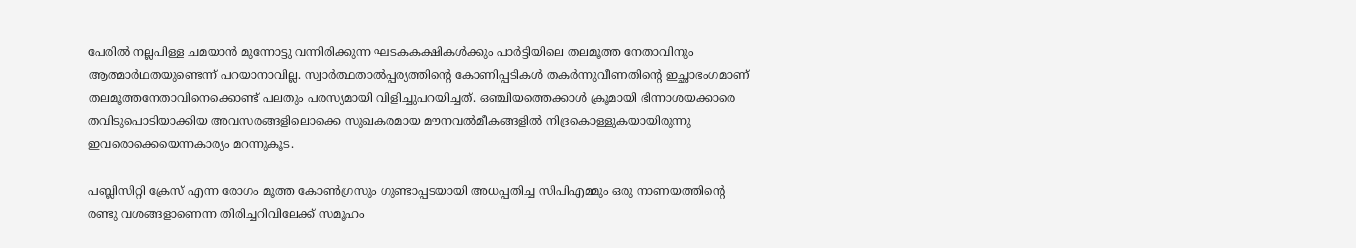പേരില്‍ നല്ലപിള്ള ചമയാന്‍ മുന്നോട്ടു വന്നിരിക്കുന്ന ഘടകകക്ഷികള്‍ക്കും പാര്‍ട്ടിയിലെ തലമൂത്ത നേതാവിനും ആത്മാര്‍ഥതയുണ്ടെന്ന്‌ പറയാനാവില്ല. സ്വാര്‍ത്ഥതാല്‍പ്പര്യത്തിന്റെ കോണിപ്പടികള്‍ തകര്‍ന്നുവീണതിന്റെ ഇച്ഛാഭംഗമാണ്‌ തലമൂത്തനേതാവിനെക്കൊണ്ട്‌ പലതും പരസ്യമായി വിളിച്ചുപറയിച്ചത്‌. ഒഞ്ചിയത്തെക്കാള്‍ ക്രൂമായി ഭിന്നാശയക്കാരെ തവിടുപൊടിയാക്കിയ അവസരങ്ങളിലൊക്കെ സുഖകരമായ മൗനവല്‍മീകങ്ങളില്‍ നിദ്രകൊള്ളുകയായിരുന്നു ഇവരൊക്കെയെന്നകാര്യം മറന്നുകൂട.

പബ്ലിസിറ്റി ക്രേസ്‌ എന്ന രോഗം മൂത്ത കോണ്‍ഗ്രസും ഗുണ്ടാപ്പടയായി അധപ്പതിച്ച സിപിഎമ്മും ഒരു നാണയത്തിന്റെ രണ്ടു വശങ്ങളാണെന്ന തിരിച്ചറിവിലേക്ക്‌ സമൂഹം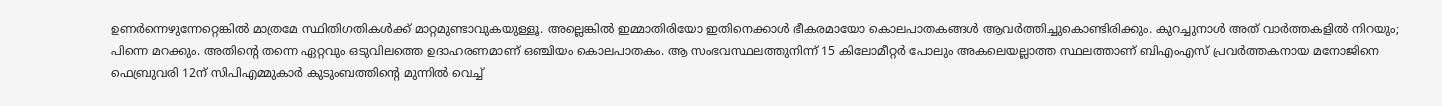ഉണര്‍ന്നെഴുന്നേറ്റെങ്കില്‍ മാത്രമേ സ്ഥിതിഗതികള്‍ക്ക്‌ മാറ്റമുണ്ടാവുകയുള്ളൂ. അല്ലെങ്കില്‍ ഇമ്മാതിരിയോ ഇതിനെക്കാള്‍ ഭീകരമായോ കൊലപാതകങ്ങള്‍ ആവര്‍ത്തിച്ചുകൊണ്ടിരിക്കും. കുറച്ചുനാള്‍ അത്‌ വാര്‍ത്തകളില്‍ നിറയും; പിന്നെ മറക്കും. അതിന്റെ തന്നെ ഏറ്റവും ഒടുവിലത്തെ ഉദാഹരണമാണ്‌ ഒഞ്ചിയം കൊലപാതകം. ആ സംഭവസ്ഥലത്തുനിന്ന്‌ 15 കിലോമീറ്റര്‍ പോലും അകലെയല്ലാത്ത സ്ഥലത്താണ്‌ ബിഎംഎസ്‌ പ്രവര്‍ത്തകനായ മനോജിനെ ഫെബ്രുവരി 12ന്‌ സിപിഎമ്മുകാര്‍ കുടുംബത്തിന്റെ മുന്നില്‍ വെച്ച്‌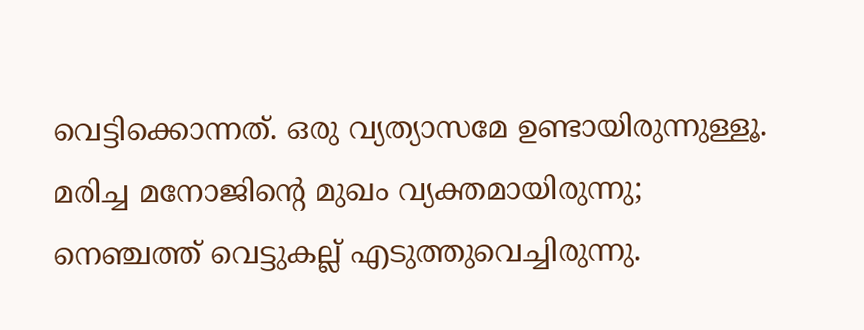വെട്ടിക്കൊന്നത്‌. ഒരു വ്യത്യാസമേ ഉണ്ടായിരുന്നുള്ളൂ. മരിച്ച മനോജിന്റെ മുഖം വ്യക്തമായിരുന്നു; നെഞ്ചത്ത്‌ വെട്ടുകല്ല്‌ എടുത്തുവെച്ചിരുന്നു.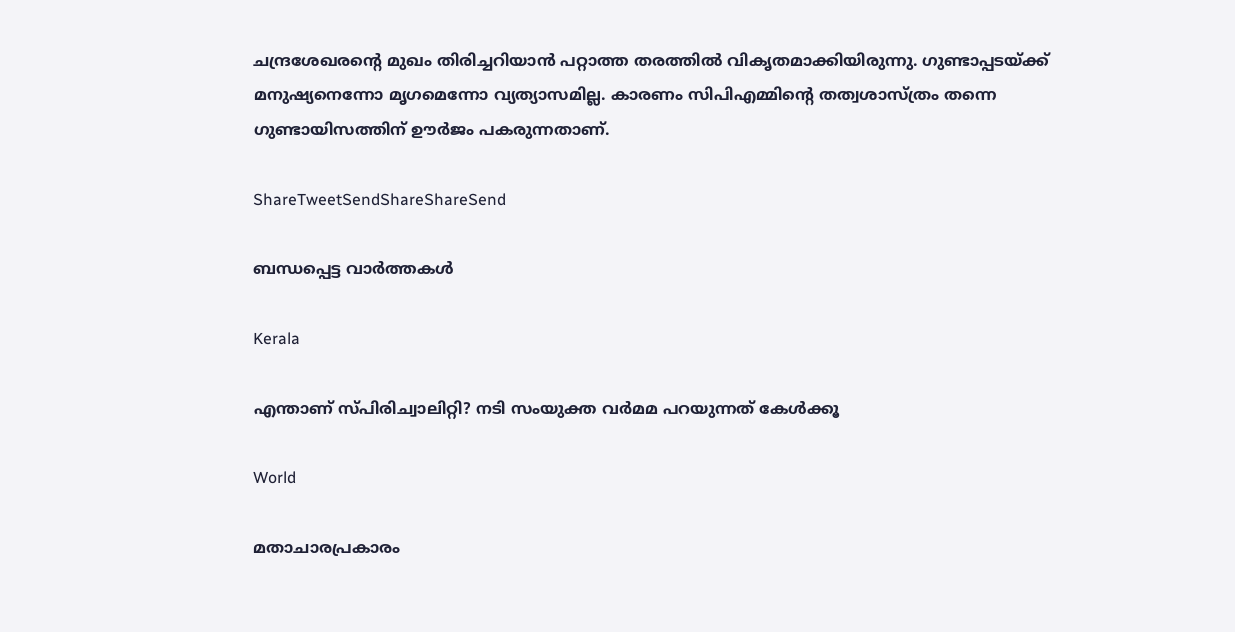ചന്ദ്രശേഖരന്റെ മുഖം തിരിച്ചറിയാന്‍ പറ്റാത്ത തരത്തില്‍ വികൃതമാക്കിയിരുന്നു. ഗുണ്ടാപ്പടയ്‌ക്ക്‌ മനുഷ്യനെന്നോ മൃഗമെന്നോ വ്യത്യാസമില്ല. കാരണം സിപിഎമ്മിന്റെ തത്വശാസ്ത്രം തന്നെ ഗുണ്ടായിസത്തിന്‌ ഊര്‍ജം പകരുന്നതാണ്‌.

ShareTweetSendShareShareSend

ബന്ധപ്പെട്ട വാര്‍ത്തകള്‍

Kerala

എന്താണ് സ്പിരിച്വാലിറ്റി? നടി സംയുക്ത വര്‍മമ പറയുന്നത് കേള്‍ക്കൂ

World

മതാചാരപ്രകാരം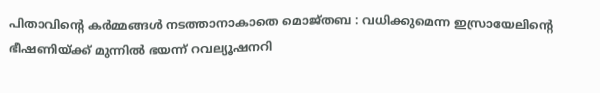പിതാവിന്റെ കർമ്മങ്ങൾ നടത്താനാകാതെ മൊജ്തബ : വധിക്കുമെന്ന ഇസ്രായേലിന്റെ ഭീഷണിയ്‌ക്ക് മുന്നിൽ ഭയന്ന് റവല്യൂഷനറി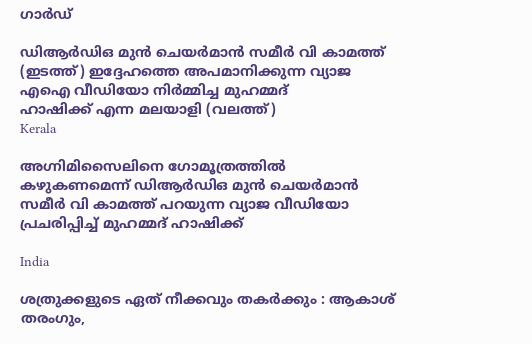ഗാർഡ്

ഡിആര്‍ഡിഒ മുന്‍ ചെയര്‍മാന്‍ സമീര്‍ വി കാമത്ത് (ഇടത്ത്) ഇദ്ദേഹത്തെ അപമാനിക്കുന്ന വ്യാജ എഐ വീഡിയോ നിര്‍മ്മിച്ച മുഹമ്മദ്
ഹാഷിക്ക് എന്ന മലയാളി (വലത്ത്)
Kerala

അഗ്നിമിസൈലിനെ ഗോമൂത്രത്തില്‍ കഴുകണമെന്ന് ഡിആര്‍ഡിഒ മുന്‍ ചെയര്‍മാന്‍ സമീര്‍ വി കാമത്ത് പറയുന്ന വ്യാജ വീഡിയോ പ്രചരിപ്പിച്ച് മുഹമ്മദ് ഹാഷിക്ക്

India

ശത്രുക്കളുടെ ഏത് നീക്കവും തകർക്കും : ആകാശ് തരംഗും,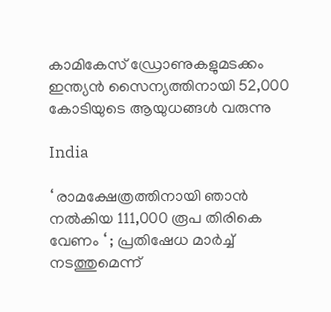കാമികേസ് ഡ്രോണുകളുമടക്കം ഇന്ത്യൻ സൈന്യത്തിനായി 52,000 കോടിയുടെ ആയുധങ്ങൾ വരുന്നു

India

‘ രാമക്ഷേത്രത്തിനായി ഞാൻ നൽകിയ 111,000 രൂപ തിരികെ വേണം ‘ ; പ്രതിഷേധ മാർച്ച് നടത്തുമെന്ന്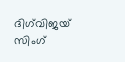ദിഗ്‌വിജയ് സിംഗ്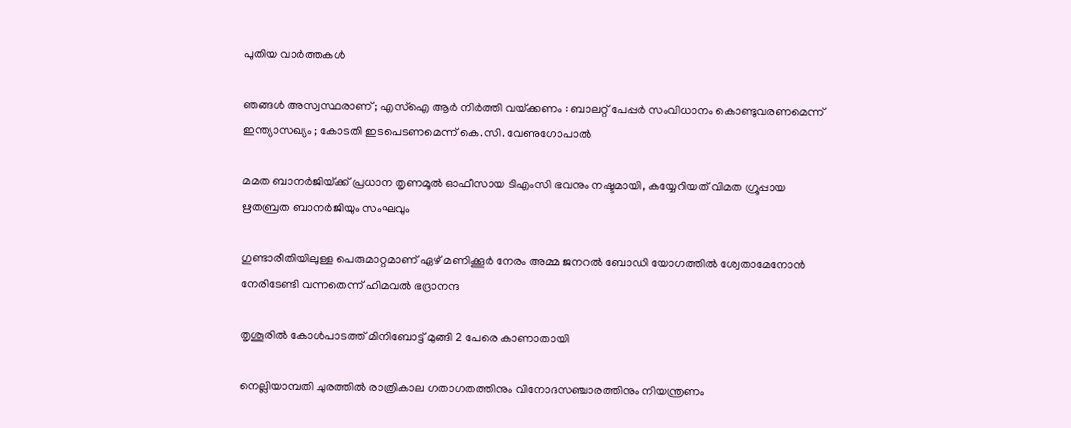പുതിയ വാര്‍ത്തകള്‍

ഞങ്ങൾ അസ്വസ്ഥരാണ് ; എസ്ഐ ആർ നിർത്തി വയ്‌ക്കണം : ബാലറ്റ് പേപ്പർ സംവിധാനം കൊണ്ടുവരണമെന്ന് ഇന്ത്യാസഖ്യം ; കോടതി ഇടപെടണമെന്ന് കെ.സി. വേണുഗോപാൽ

മമത ബാനര്‍ജിയ്‌ക്ക് പ്രധാന തൃണമൂല്‍ ഓഫീസായ ടിഎംസി ഭവനും നഷ്ടമായി, കയ്യേറിയത് വിമത ഗ്രൂപ്പായ ഋതബ്രത ബാനര്‍ജിയും സംഘവും

ഗുണ്ടാരീതിയിലുള്ള പെരുമാറ്റമാണ് ഏഴ് മണിക്കൂര്‍ നേരം അമ്മ ജനറല്‍ ബോഡി യോഗത്തില്‍ ശ്വേതാമേനോന്‍ നേരിടേണ്ടി വന്നതെന്ന് ഹിമവല്‍ ഭദ്രാനന്ദ

തൃശൂരില്‍ കോള്‍പാടത്ത് മിനിബോട്ട് മുങ്ങി 2 പേരെ കാണാതായി

നെല്ലിയാമ്പതി ചുരത്തില്‍ രാത്രികാല ഗതാഗതത്തിനും വിനോദസഞ്ചാരത്തിനും നിയന്ത്രണം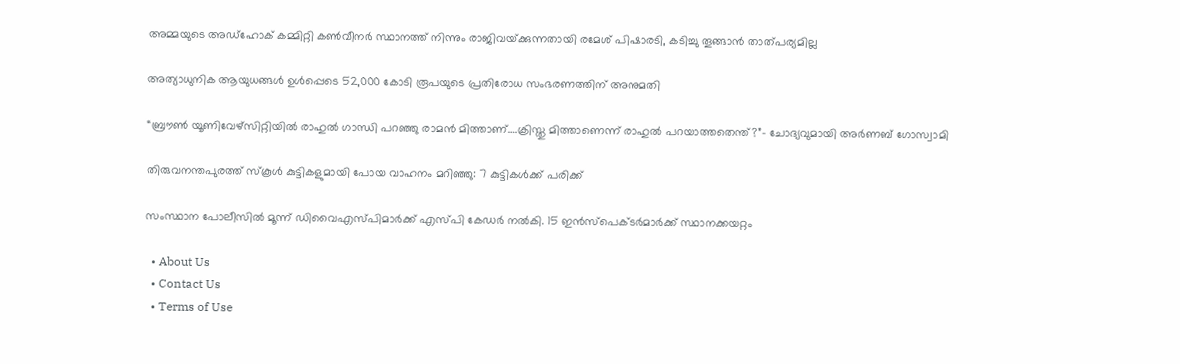അമ്മയുടെ അഡ്‌ഹോക് കമ്മിറ്റി കണ്‍വീനര്‍ സ്ഥാനത്ത് നിന്നും രാജിവയ്‌ക്കുന്നതായി രമേശ് പിഷാരടി, കടിച്ചു തൂങ്ങാന്‍ താത്പര്യമില്ല

അത്യാധുനിക ആയുധങ്ങൾ ഉൾപ്പെടെ 52,000 കോടി രൂപയുടെ പ്രതിരോധ സംഭരണത്തിന് അനുമതി

“ബ്രൗണ്‍ യൂണിവേഴ്സിറ്റിയില്‍ രാഹുല്‍ ഗാന്ധി പറഞ്ഞു രാമന്‍ മിത്താണ്….ക്രിസ്തു മിത്താണെന്ന് രാഹുല്‍ പറയാത്തതെന്ത്?”- ചോദ്യവുമായി അര്‍ണബ് ഗോസ്വാമി

തിരുവനന്തപുരത്ത് സ്‌കൂള്‍ കുട്ടികളുമായി പോയ വാഹനം മറിഞ്ഞു: 7 കുട്ടികള്‍ക്ക് പരിക്ക്

സംസ്ഥാന പോലീസില്‍ മൂന്ന് ഡിവൈഎസ്പിമാര്‍ക്ക് എസ്പി കേഡര്‍ നല്‍കി. 15 ഇന്‍സ്പെക്ടര്‍മാര്‍ക്ക് സ്ഥാനക്കയറ്റം

  • About Us
  • Contact Us
  • Terms of Use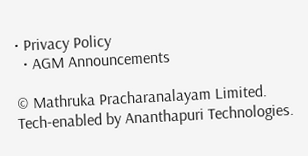• Privacy Policy
  • AGM Announcements

© Mathruka Pracharanalayam Limited.
Tech-enabled by Ananthapuri Technologies.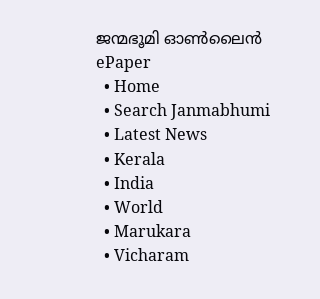ജന്മഭൂമി ഓണ്‍ലൈന്‍
ePaper
  • Home
  • Search Janmabhumi
  • Latest News
  • Kerala
  • India
  • World
  • Marukara
  • Vicharam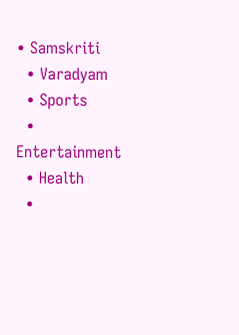• Samskriti
  • Varadyam
  • Sports
  • Entertainment
  • Health
  •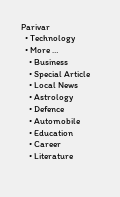Parivar
  • Technology
  • More …
    • Business
    • Special Article
    • Local News
    • Astrology
    • Defence
    • Automobile
    • Education
    • Career
    • Literature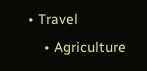• Travel
    • Agriculture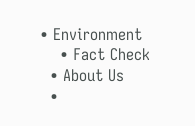• Environment
    • Fact Check
  • About Us
  •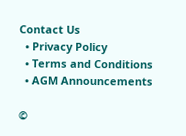Contact Us
  • Privacy Policy
  • Terms and Conditions
  • AGM Announcements

©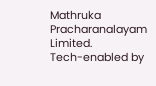Mathruka Pracharanalayam Limited.
Tech-enabled by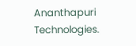Ananthapuri Technologies.